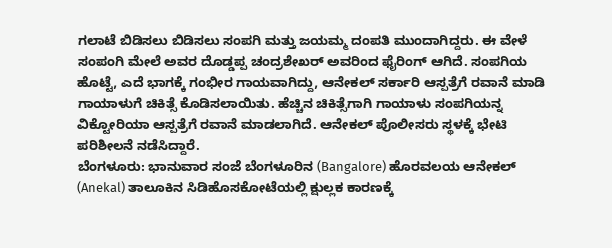ಗಲಾಟೆ ಬಿಡಿಸಲು ಬಿಡಿಸಲು ಸಂಪಗಿ ಮತ್ತು ಜಯಮ್ಮ ದಂಪತಿ ಮುಂದಾಗಿದ್ದರು. ಈ ವೇಳೆ ಸಂಪಂಗಿ ಮೇಲೆ ಅವರ ದೊಡ್ಡಪ್ಪ ಚಂದ್ರಶೇಖರ್ ಅವರಿಂದ ಫೈರಿಂಗ್ ಆಗಿದೆ. ಸಂಪಗಿಯ ಹೊಟ್ಟೆ, ಎದೆ ಭಾಗಕ್ಕೆ ಗಂಭೀರ ಗಾಯವಾಗಿದ್ದು, ಆನೇಕಲ್ ಸರ್ಕಾರಿ ಆಸ್ಪತ್ರೆಗೆ ರವಾನೆ ಮಾಡಿ ಗಾಯಾಳುಗೆ ಚಿಕಿತ್ಸೆ ಕೊಡಿಸಲಾಯಿತು. ಹೆಚ್ಚಿನ ಚಿಕಿತ್ಸೆಗಾಗಿ ಗಾಯಾಳು ಸಂಪಗಿಯನ್ನ ವಿಕ್ಟೋರಿಯಾ ಆಸ್ಪತ್ರೆಗೆ ರವಾನೆ ಮಾಡಲಾಗಿದೆ. ಆನೇಕಲ್ ಪೊಲೀಸರು ಸ್ಥಳಕ್ಕೆ ಭೇಟಿ ಪರಿಶೀಲನೆ ನಡೆಸಿದ್ದಾರೆ.
ಬೆಂಗಳೂರು: ಭಾನುವಾರ ಸಂಜೆ ಬೆಂಗಳೂರಿನ (Bangalore) ಹೊರವಲಯ ಆನೇಕಲ್ (Anekal) ತಾಲೂಕಿನ ಸಿಡಿಹೊಸಕೋಟೆಯಲ್ಲಿ ಕ್ಷುಲ್ಲಕ ಕಾರಣಕ್ಕೆ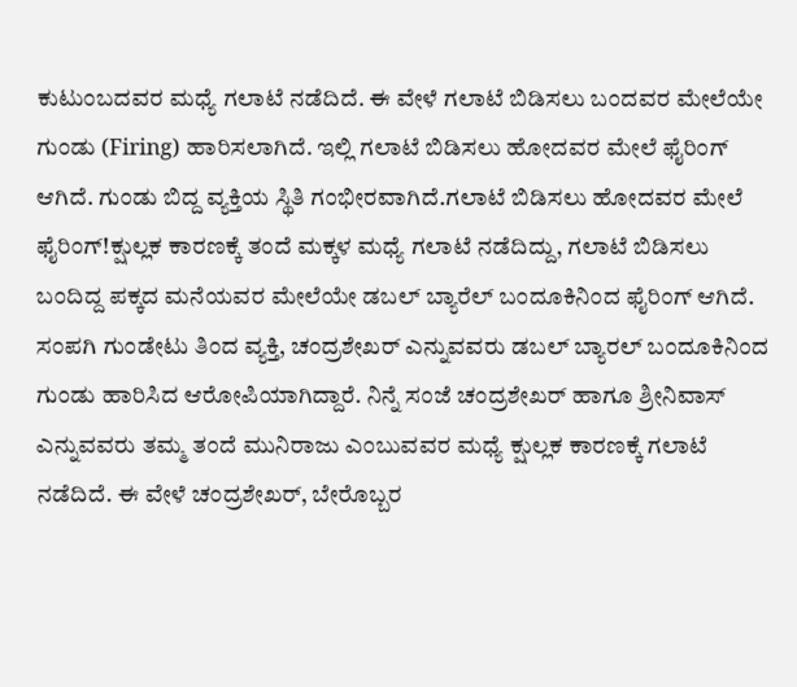ಕುಟುಂಬದವರ ಮಧ್ಯೆ ಗಲಾಟೆ ನಡೆದಿದೆ. ಈ ವೇಳೆ ಗಲಾಟೆ ಬಿಡಿಸಲು ಬಂದವರ ಮೇಲೆಯೇ ಗುಂಡು (Firing) ಹಾರಿಸಲಾಗಿದೆ. ಇಲ್ಲಿ ಗಲಾಟೆ ಬಿಡಿಸಲು ಹೋದವರ ಮೇಲೆ ಫೈರಿಂಗ್ ಆಗಿದೆ. ಗುಂಡು ಬಿದ್ದ ವ್ಯಕ್ತಿಯ ಸ್ಥಿತಿ ಗಂಭೀರವಾಗಿದೆ.ಗಲಾಟೆ ಬಿಡಿಸಲು ಹೋದವರ ಮೇಲೆ ಫೈರಿಂಗ್!ಕ್ಷುಲ್ಲಕ ಕಾರಣಕ್ಕೆ ತಂದೆ ಮಕ್ಕಳ ಮಧ್ಯೆ ಗಲಾಟೆ ನಡೆದಿದ್ದು, ಗಲಾಟೆ ಬಿಡಿಸಲು ಬಂದಿದ್ದ ಪಕ್ಕದ ಮನೆಯವರ ಮೇಲೆಯೇ ಡಬಲ್ ಬ್ಯಾರೆಲ್ ಬಂದೂಕಿನಿಂದ ಫೈರಿಂಗ್ ಆಗಿದೆ. ಸಂಪಗಿ ಗುಂಡೇಟು ತಿಂದ ವ್ಯಕ್ತಿ, ಚಂದ್ರಶೇಖರ್ ಎನ್ನುವವರು ಡಬಲ್ ಬ್ಯಾರಲ್ ಬಂದೂಕಿನಿಂದ ಗುಂಡು ಹಾರಿಸಿದ ಆರೋಪಿಯಾಗಿದ್ದಾರೆ. ನಿನ್ನೆ ಸಂಜೆ ಚಂದ್ರಶೇಖರ್ ಹಾಗೂ ಶ್ರೀನಿವಾಸ್ ಎನ್ನುವವರು ತಮ್ಮ ತಂದೆ ಮುನಿರಾಜು ಎಂಬುವವರ ಮಧ್ಯೆ ಕ್ಷುಲ್ಲಕ ಕಾರಣಕ್ಕೆ ಗಲಾಟೆ ನಡೆದಿದೆ. ಈ ವೇಳೆ ಚಂದ್ರಶೇಖರ್, ಬೇರೊಬ್ಬರ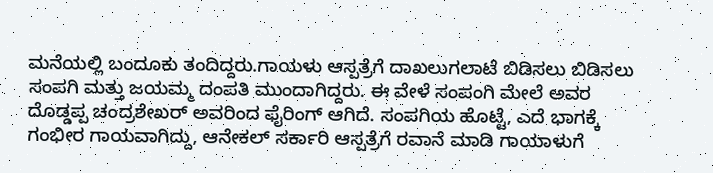ಮನೆಯಲ್ಲಿ ಬಂದೂಕು ತಂದಿದ್ದರು.ಗಾಯಳು ಆಸ್ಪತ್ರೆಗೆ ದಾಖಲುಗಲಾಟೆ ಬಿಡಿಸಲು ಬಿಡಿಸಲು ಸಂಪಗಿ ಮತ್ತು ಜಯಮ್ಮ ದಂಪತಿ ಮುಂದಾಗಿದ್ದರು. ಈ ವೇಳೆ ಸಂಪಂಗಿ ಮೇಲೆ ಅವರ ದೊಡ್ಡಪ್ಪ ಚಂದ್ರಶೇಖರ್ ಅವರಿಂದ ಫೈರಿಂಗ್ ಆಗಿದೆ. ಸಂಪಗಿಯ ಹೊಟ್ಟೆ, ಎದೆ ಭಾಗಕ್ಕೆ ಗಂಭೀರ ಗಾಯವಾಗಿದ್ದು, ಆನೇಕಲ್ ಸರ್ಕಾರಿ ಆಸ್ಪತ್ರೆಗೆ ರವಾನೆ ಮಾಡಿ ಗಾಯಾಳುಗೆ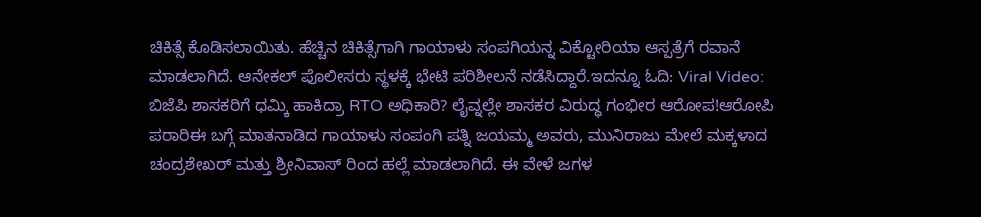ಚಿಕಿತ್ಸೆ ಕೊಡಿಸಲಾಯಿತು. ಹೆಚ್ಚಿನ ಚಿಕಿತ್ಸೆಗಾಗಿ ಗಾಯಾಳು ಸಂಪಗಿಯನ್ನ ವಿಕ್ಟೋರಿಯಾ ಆಸ್ಪತ್ರೆಗೆ ರವಾನೆ ಮಾಡಲಾಗಿದೆ. ಆನೇಕಲ್ ಪೊಲೀಸರು ಸ್ಥಳಕ್ಕೆ ಭೇಟಿ ಪರಿಶೀಲನೆ ನಡೆಸಿದ್ದಾರೆ.ಇದನ್ನೂ ಓದಿ: Viral Video: ಬಿಜೆಪಿ ಶಾಸಕರಿಗೆ ಧಮ್ಕಿ ಹಾಕಿದ್ರಾ RTO ಅಧಿಕಾರಿ? ಲೈವ್ನಲ್ಲೇ ಶಾಸಕರ ವಿರುದ್ಧ ಗಂಭೀರ ಆರೋಪ!ಆರೋಪಿ ಪರಾರಿಈ ಬಗ್ಗೆ ಮಾತನಾಡಿದ ಗಾಯಾಳು ಸಂಪಂಗಿ ಪತ್ನಿ ಜಯಮ್ಮ ಅವರು, ಮುನಿರಾಜು ಮೇಲೆ ಮಕ್ಕಳಾದ ಚಂದ್ರಶೇಖರ್ ಮತ್ತು ಶ್ರೀನಿವಾಸ್ ರಿಂದ ಹಲ್ಲೆ ಮಾಡಲಾಗಿದೆ. ಈ ವೇಳೆ ಜಗಳ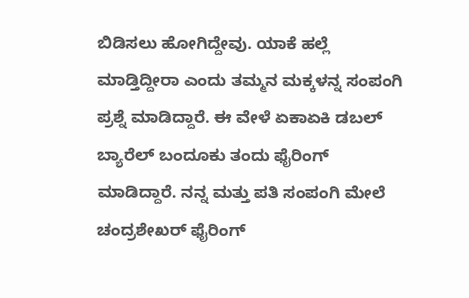ಬಿಡಿಸಲು ಹೋಗಿದ್ದೇವು. ಯಾಕೆ ಹಲ್ಲೆ ಮಾಡ್ತಿದ್ದೀರಾ ಎಂದು ತಮ್ಮನ ಮಕ್ಕಳನ್ನ ಸಂಪಂಗಿ ಪ್ರಶ್ನೆ ಮಾಡಿದ್ದಾರೆ. ಈ ವೇಳೆ ಏಕಾಏಕಿ ಡಬಲ್ ಬ್ಯಾರೆಲ್ ಬಂದೂಕು ತಂದು ಫೈರಿಂಗ್ ಮಾಡಿದ್ದಾರೆ. ನನ್ನ ಮತ್ತು ಪತಿ ಸಂಪಂಗಿ ಮೇಲೆ ಚಂದ್ರಶೇಖರ್ ಫೈರಿಂಗ್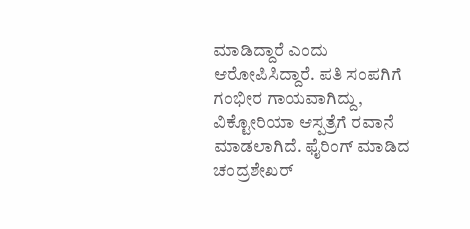ಮಾಡಿದ್ದಾರೆ ಎಂದು ಆರೋಪಿಸಿದ್ದಾರೆ. ಪತಿ ಸಂಪಗಿಗೆ ಗಂಭೀರ ಗಾಯವಾಗಿದ್ದು, ವಿಕ್ಟೋರಿಯಾ ಆಸ್ಪತ್ರೆಗೆ ರವಾನೆ ಮಾಡಲಾಗಿದೆ. ಫೈರಿಂಗ್ ಮಾಡಿದ ಚಂದ್ರಶೇಖರ್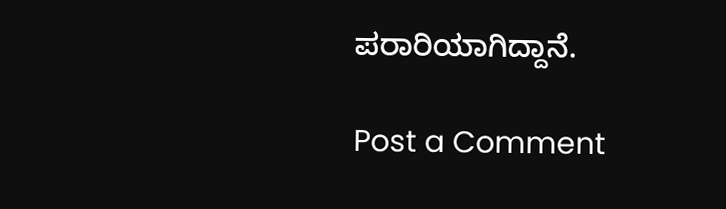ಪರಾರಿಯಾಗಿದ್ದಾನೆ.

Post a Comment